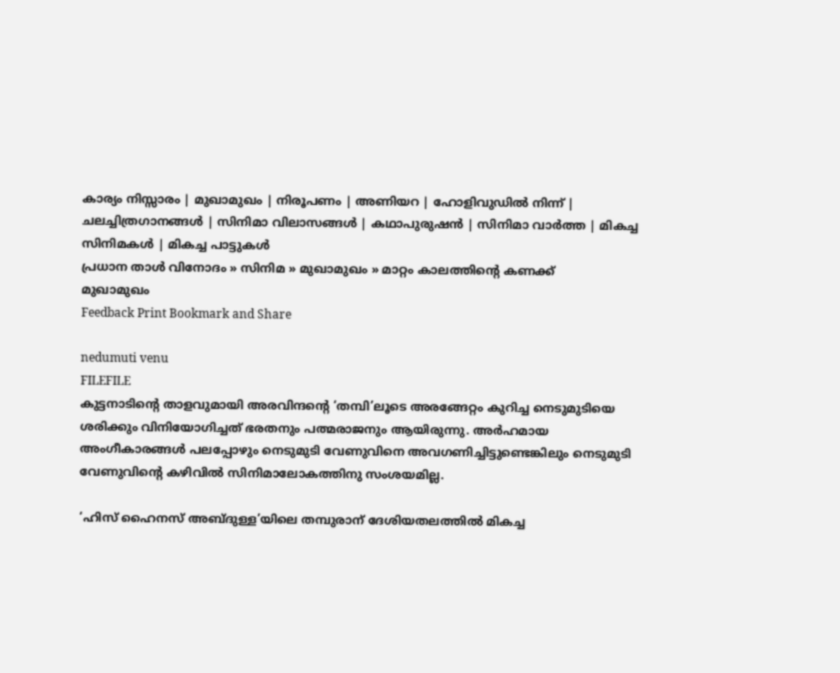കാര്യം നിസ്സാരം | മുഖാമുഖം | നിരൂപണം | അണിയറ | ഹോളിവുഡില്‍ നിന്ന്‌ | ചലച്ചിത്രഗാനങ്ങള്‍ | സിനിമാ വിലാസങ്ങള്‍ | കഥാപുരുഷന്‍ | സിനിമാ വാര്‍ത്ത | മികച്ച സിനിമകള്‍ | മികച്ച പാട്ടുകള്‍
പ്രധാന താള്‍ വിനോദം » സിനിമ » മുഖാമുഖം » മാറ്റം കാലത്തിന്‍റെ കണക്ക്
മുഖാമുഖം
Feedback Print Bookmark and Share

nedumuti venu
FILEFILE
കുട്ടനാടിന്‍റെ താളവുമായി അരവിന്ദന്‍റെ ‘തമ്പി’ലൂടെ അരങ്ങേറ്റം കുറിച്ച നെടുമുടിയെ ശരിക്കും വിനിയോഗിച്ചത്‌ ഭരതനും പത്മരാജനും ആയിരുന്നു. അര്‍ഹമായ അംഗീകാരങ്ങള്‍ പലപ്പോഴും നെടുമുടി വേണുവിനെ അവഗണിച്ചിട്ടുണ്ടെങ്കിലും നെടുമുടി വേണുവിന്‍റെ കഴിവില്‍ സിനിമാലോകത്തിനു സംശയമില്ല.

‘ഹിസ്‌ ഹൈനസ്‌ അബ്ദുള്ള’യിലെ തമ്പുരാന്‌ ദേശിയതലത്തില്‍ മികച്ച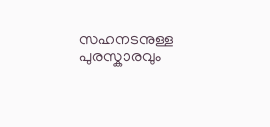സഹനടനുള്ള പുരസ്കാരവും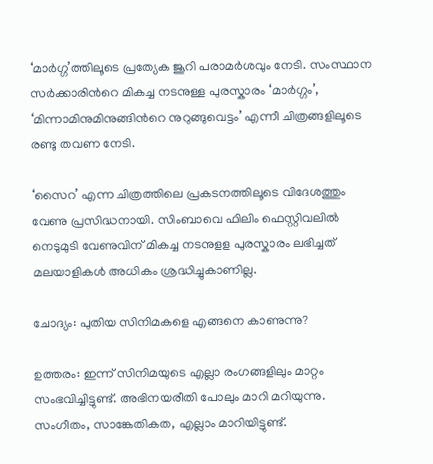‘മാര്‍ഗ്ഗ’ത്തിലൂടെ പ്രത്യേക ജൂറി പരാമര്‍ശവും നേടി. സംസ്ഥാന സര്‍ക്കാരിന്‍റെ മികച്ച നടനുള്ള പുരസ്കാരം ‘മാര്‍ഗ്ഗം’, ‘മിന്നാമിനുമിനുങ്ങിന്‍റെ നുറുങ്ങുവെട്ടം’ എന്നീ ചിത്രങ്ങളിലൂടെ രണ്ടു തവണ നേടി.

‘സൈറ’ എന്ന ചിത്രത്തിലെ പ്രകടനത്തിലൂടെ വിദേശത്തും വേണു പ്രസിദ്ധനായി. സിംബാവെ ഫിലിം ഫെസ്റ്റിവലില്‍ നെടുമുടി വേണുവിന്‌ മികച്ച നടനുളള പുരസ്കാരം ലഭിച്ചത്‌ മലയാളികള്‍ അധികം ശ്രദ്ധിച്ചുകാണില്ല.

ചോദ്യം: പുതിയ സിനിമകളെ എങ്ങനെ കാണുന്നു?

ഉത്തരം: ഇന്ന്‌ സിനിമയുടെ എല്ലാ രംഗങ്ങളിലും മാറ്റം സംഭവിച്ചിട്ടുണ്ട്‌. അഭിനയരീതി പോലും മാറി മറിയുന്നു. സംഗീതം, സാങ്കേതികത, എല്ലാം മാറിയിട്ടുണ്ട്‌.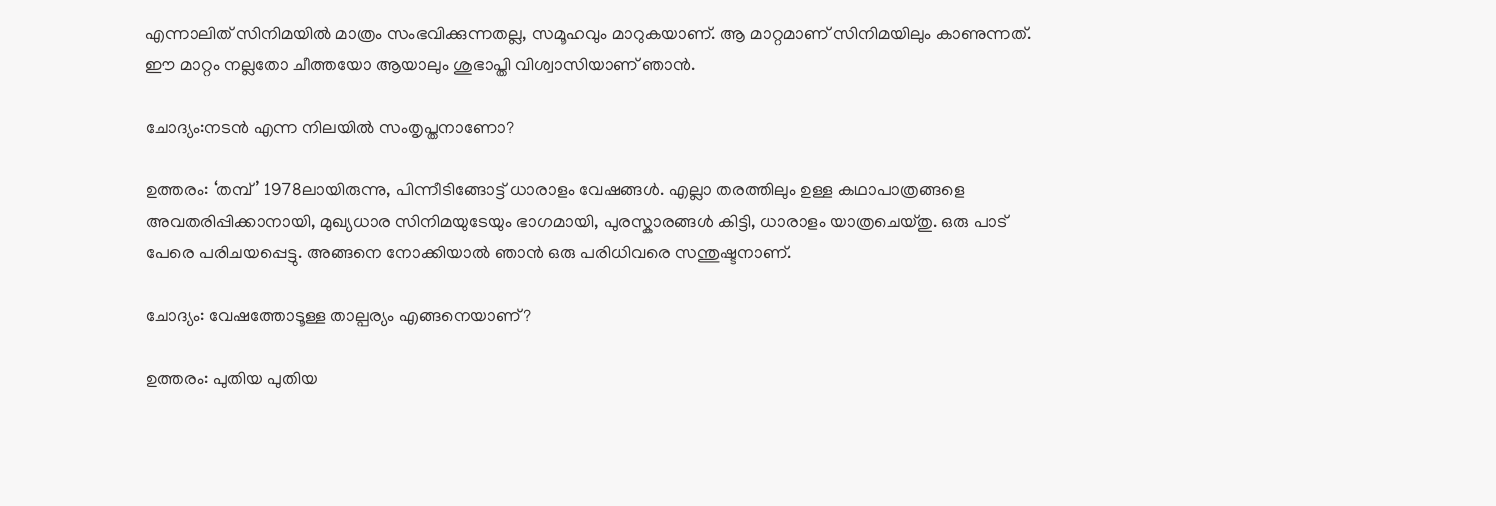എന്നാലിത്‌ സിനിമയില്‍ മാത്രം സംഭവിക്കുന്നതല്ല, സമൂഹവും മാറുകയാണ്‌. ആ മാറ്റമാണ്‌ സിനിമയിലും കാണുന്നത്‌. ഈ മാറ്റം നല്ലതോ ചീത്തയോ ആയാലും ശുഭാപ്തി വിശ്വാസിയാണ്‌ ഞാന്‍.

ചോദ്യം:നടന്‍ എന്ന നിലയില്‍ സംതൃപ്തനാണോ?

ഉത്തരം: ‘തമ്പ്‌’ 1978ലായിരുന്നു, പിന്നീടിങ്ങോട്ട്‌ ധാരാളം വേഷങ്ങള്‍. എല്ലാ തരത്തിലും ഉള്ള കഥാപാത്രങ്ങളെ അവതരിപ്പിക്കാനായി, മുഖ്യധാര സിനിമയുടേയും ഭാഗമായി, പുരസ്കാരങ്ങള്‍ കിട്ടി, ധാരാളം യാത്രചെയ്തു. ഒരു പാട്‌ പേരെ പരിചയപ്പെട്ടു. അങ്ങനെ നോക്കിയാല്‍ ഞാന്‍ ഒരു പരിധിവരെ സന്തുഷ്ടനാണ്‌.

ചോദ്യം: വേഷത്തോടൂള്ള താല്പര്യം എങ്ങനെയാണ്?

ഉത്തരം: പുതിയ പുതിയ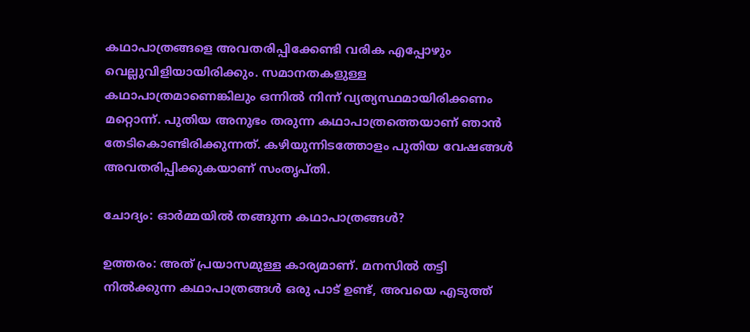കഥാപാത്രങ്ങളെ അവതരിപ്പിക്കേണ്ടി വരിക എപ്പോഴും വെല്ലുവിളിയായിരിക്കും. സമാനതകളുള്ള കഥാപാത്രമാണെങ്കിലും ഒന്നില്‍ നിന്ന്‌ വ്യത്യസ്ഥമായിരിക്കണം മറ്റൊന്ന്‌. പുതിയ അനുഭം തരുന്ന കഥാപാത്രത്തെയാണ്‌ ഞാന്‍ തേടികൊണ്ടിരിക്കുന്നത്‌. കഴിയുന്നിടത്തോളം പുതിയ വേഷങ്ങള്‍ അവതരിപ്പിക്കുകയാണ്‌ സംതൃപ്തി.

ചോദ്യം: ഓര്‍മ്മയില്‍ തങ്ങുന്ന കഥാപാത്രങ്ങള്‍?

ഉത്തരം: അത്‌ പ്രയാസമുള്ള കാര്യമാണ്‌. മനസില്‍ തട്ടി നില്‍ക്കുന്ന കഥാപാത്രങ്ങള്‍ ഒരു പാട്‌ ഉണ്ട്‌, അവയെ എടുത്ത്‌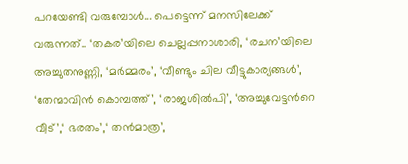പറയേണ്ടി വരുമ്പോള്‍... പെട്ടെന്ന്‌ മനസിലേക്ക്‌ വരുന്നത്‌.. ‘തകര’യിലെ ചെല്ലപ്പനാശാരി, ‘രചന’യിലെ അച്ചുതനുണ്ണി, ‘മര്‍മ്മരം’, ‘വീണ്ടും ചില വീട്ടുകാര്യങ്ങള്‍’, ‘തേന്മാവിന്‍ കൊമ്പത്ത്‌’, ‘രാജശില്‍പി’, ‘അച്ചുവേട്ടന്‍റെ വീട്’,‘ ഭരതം’,‘ തന്‍‌മാത്ര’,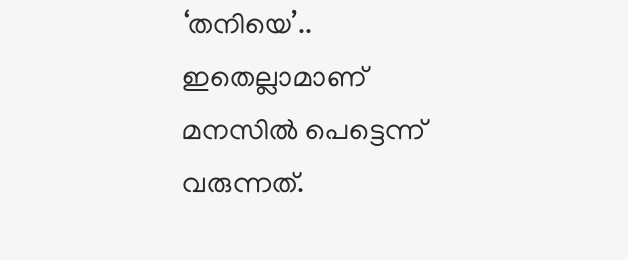‘തനിയെ’.. ഇതെല്ലാമാണ്‌ മനസില്‍ പെട്ടെന്ന്‌ വരുന്നത്‌.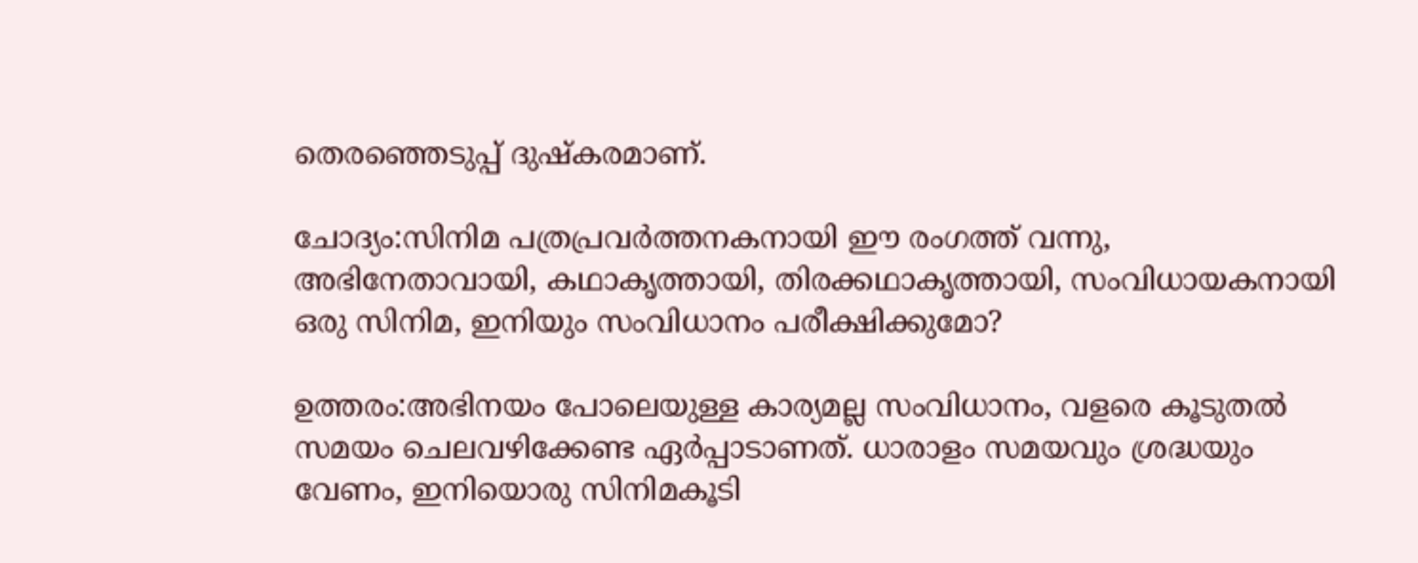തെരഞ്ഞെടുപ്പ്‌ ദുഷ്കരമാണ്‌.

ചോദ്യം:സിനിമ പത്രപ്രവര്‍ത്തനകനായി ഈ രംഗത്ത്‌ വന്നു, അഭിനേതാവായി, കഥാകൃത്തായി, തിരക്കഥാകൃത്തായി, സംവിധായകനായി ഒരു സിനിമ, ഇനിയും സംവിധാനം പരീക്ഷിക്കുമോ?

ഉത്തരം:അഭിനയം പോലെയുള്ള കാര്യമല്ല സംവിധാനം, വളരെ കൂടുതല്‍ സമയം ചെലവഴിക്കേണ്ട ഏര്‍പ്പാടാണത്‌. ധാരാളം സമയവും ശ്രദ്ധയും വേണം, ഇനിയൊരു സിനിമകൂടി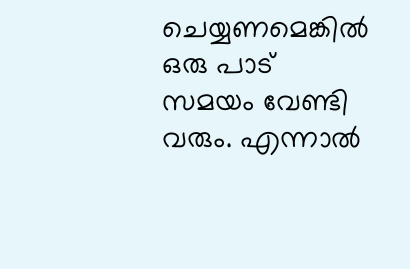ചെയ്യണമെങ്കില്‍ ഒരു പാട്‌ സമയം വേണ്ടി വരും. എന്നാല്‍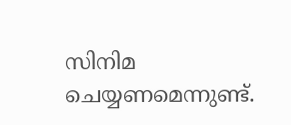സിനിമ ചെയ്യണമെന്നുണ്ട്‌.